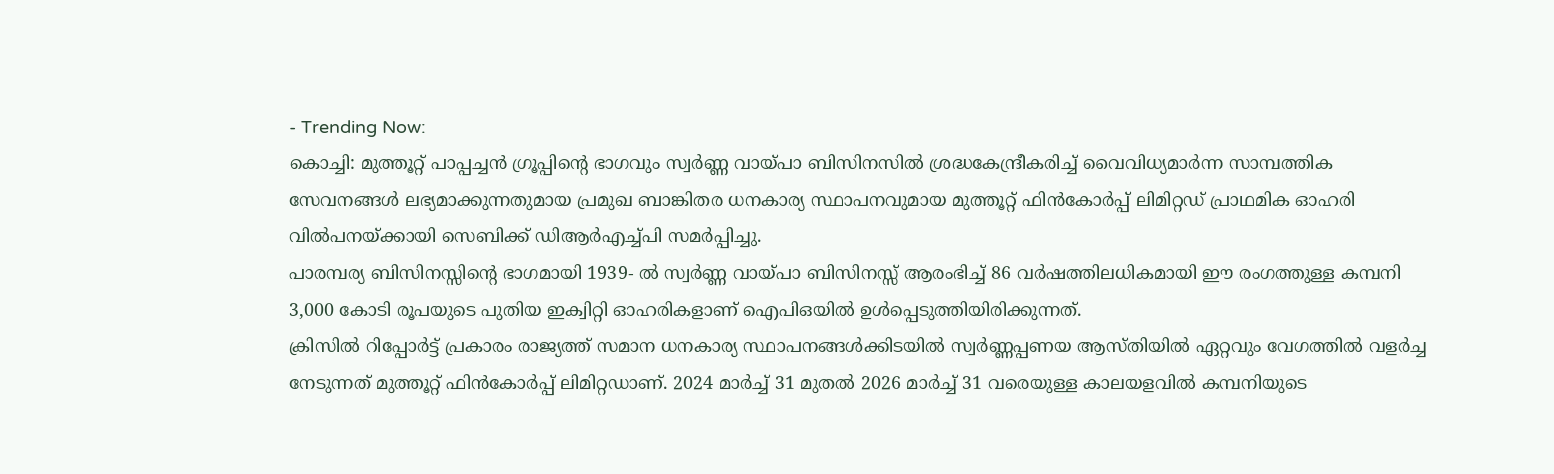- Trending Now:
കൊച്ചി: മുത്തൂറ്റ് പാപ്പച്ചൻ ഗ്രൂപ്പിന്റെ ഭാഗവും സ്വർണ്ണ വായ്പാ ബിസിനസിൽ ശ്രദ്ധകേന്ദ്രീകരിച്ച് വൈവിധ്യമാർന്ന സാമ്പത്തിക സേവനങ്ങൾ ലഭ്യമാക്കുന്നതുമായ പ്രമുഖ ബാങ്കിതര ധനകാര്യ സ്ഥാപനവുമായ മുത്തൂറ്റ് ഫിൻകോർപ്പ് ലിമിറ്റഡ് പ്രാഥമിക ഓഹരി വിൽപനയ്ക്കായി സെബിക്ക് ഡിആർഎച്ച്പി സമർപ്പിച്ചു.
പാരമ്പര്യ ബിസിനസ്സിന്റെ ഭാഗമായി 1939- ൽ സ്വർണ്ണ വായ്പാ ബിസിനസ്സ് ആരംഭിച്ച് 86 വർഷത്തിലധികമായി ഈ രംഗത്തുള്ള കമ്പനി 3,000 കോടി രൂപയുടെ പുതിയ ഇക്വിറ്റി ഓഹരികളാണ് ഐപിഒയിൽ ഉൾപ്പെടുത്തിയിരിക്കുന്നത്.
ക്രിസിൽ റിപ്പോർട്ട് പ്രകാരം രാജ്യത്ത് സമാന ധനകാര്യ സ്ഥാപനങ്ങൾക്കിടയിൽ സ്വർണ്ണപ്പണയ ആസ്തിയിൽ ഏറ്റവും വേഗത്തിൽ വളർച്ച നേടുന്നത് മുത്തൂറ്റ് ഫിൻകോർപ്പ് ലിമിറ്റഡാണ്. 2024 മാർച്ച് 31 മുതൽ 2026 മാർച്ച് 31 വരെയുള്ള കാലയളവിൽ കമ്പനിയുടെ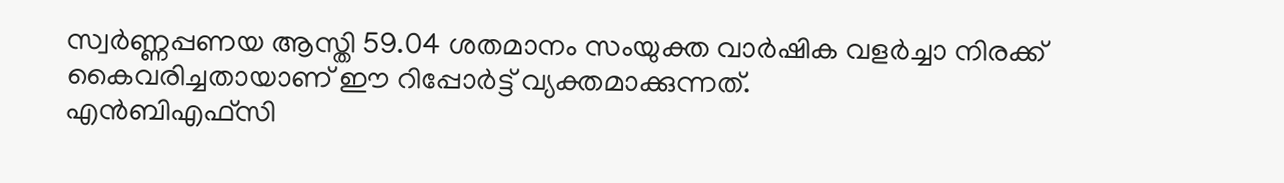സ്വർണ്ണപ്പണയ ആസ്തി 59.04 ശതമാനം സംയുക്ത വാർഷിക വളർച്ചാ നിരക്ക് കൈവരിച്ചതായാണ് ഈ റിപ്പോർട്ട് വ്യക്തമാക്കുന്നത്.
എൻബിഎഫ്സി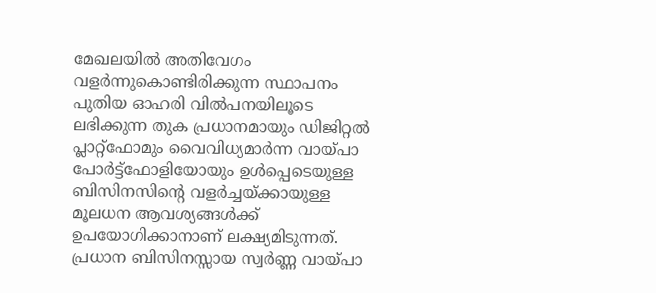മേഖലയിൽ അതിവേഗം വളർന്നുകൊണ്ടിരിക്കുന്ന സ്ഥാപനം പുതിയ ഓഹരി വിൽപനയിലൂടെ ലഭിക്കുന്ന തുക പ്രധാനമായും ഡിജിറ്റൽ പ്ലാറ്റ്ഫോമും വൈവിധ്യമാർന്ന വായ്പാ പോർട്ട്ഫോളിയോയും ഉൾപ്പെടെയുള്ള ബിസിനസിന്റെ വളർച്ചയ്ക്കായുള്ള മൂലധന ആവശ്യങ്ങൾക്ക് ഉപയോഗിക്കാനാണ് ലക്ഷ്യമിടുന്നത്.
പ്രധാന ബിസിനസ്സായ സ്വർണ്ണ വായ്പാ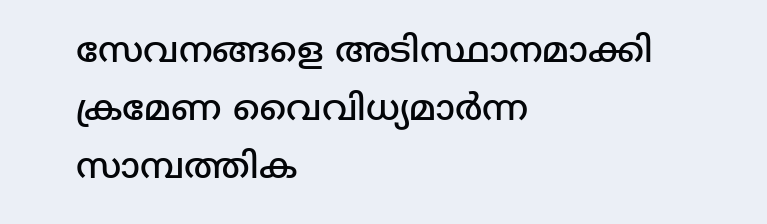സേവനങ്ങളെ അടിസ്ഥാനമാക്കി ക്രമേണ വൈവിധ്യമാർന്ന സാമ്പത്തിക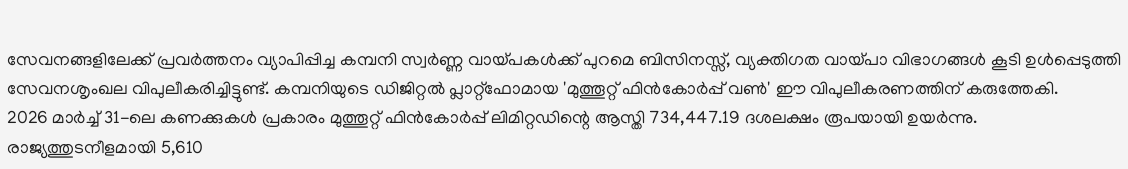സേവനങ്ങളിലേക്ക് പ്രവർത്തനം വ്യാപിപ്പിച്ച കമ്പനി സ്വർണ്ണ വായ്പകൾക്ക് പുറമെ ബിസിനസ്സ്, വ്യക്തിഗത വായ്പാ വിഭാഗങ്ങൾ കൂടി ഉൾപ്പെടുത്തി സേവനശൃംഖല വിപുലീകരിച്ചിട്ടുണ്ട്. കമ്പനിയുടെ ഡിജിറ്റൽ പ്ലാറ്റ്ഫോമായ 'മുത്തൂറ്റ് ഫിൻകോർപ്പ് വൺ' ഈ വിപുലീകരണത്തിന് കരുത്തേകി.
2026 മാർച്ച് 31-ലെ കണക്കുകൾ പ്രകാരം മുത്തൂറ്റ് ഫിൻകോർപ്പ് ലിമിറ്റഡിന്റെ ആസ്തി 734,447.19 ദശലക്ഷം രൂപയായി ഉയർന്നു. രാജ്യത്തുടനീളമായി 5,610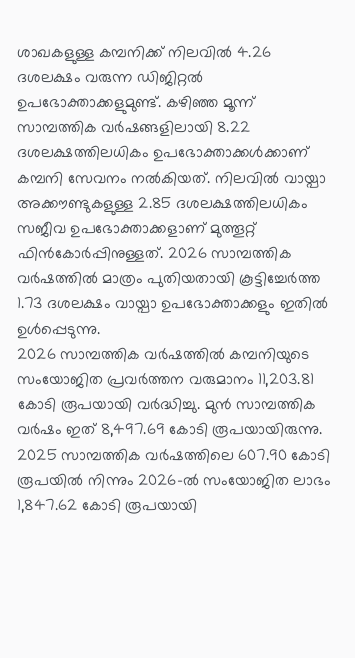ശാഖകളുള്ള കമ്പനിക്ക് നിലവിൽ 4.26 ദശലക്ഷം വരുന്ന ഡിജിറ്റൽ ഉപഭോക്താക്കളുമുണ്ട്. കഴിഞ്ഞ മൂന്ന് സാമ്പത്തിക വർഷങ്ങളിലായി 8.22 ദശലക്ഷത്തിലധികം ഉപഭോക്താക്കൾക്കാണ് കമ്പനി സേവനം നൽകിയത്. നിലവിൽ വായ്പാ അക്കൗണ്ടുകളുള്ള 2.85 ദശലക്ഷത്തിലധികം സജീവ ഉപഭോക്താക്കളാണ് മുത്തൂറ്റ് ഫിൻകോർപ്പിനുള്ളത്. 2026 സാമ്പത്തിക വർഷത്തിൽ മാത്രം പുതിയതായി കൂട്ടിച്ചേർത്ത 1.73 ദശലക്ഷം വായ്പാ ഉപഭോക്താക്കളും ഇതിൽ ഉൾപ്പെടുന്നു.
2026 സാമ്പത്തിക വർഷത്തിൽ കമ്പനിയുടെ സംയോജിത പ്രവർത്തന വരുമാനം 11,203.81 കോടി രൂപയായി വർദ്ധിച്ചു. മുൻ സാമ്പത്തിക വർഷം ഇത് 8,497.69 കോടി രൂപയായിരുന്നു. 2025 സാമ്പത്തിക വർഷത്തിലെ 607.90 കോടി രൂപയിൽ നിന്നും 2026-ൽ സംയോജിത ലാഭം 1,847.62 കോടി രൂപയായി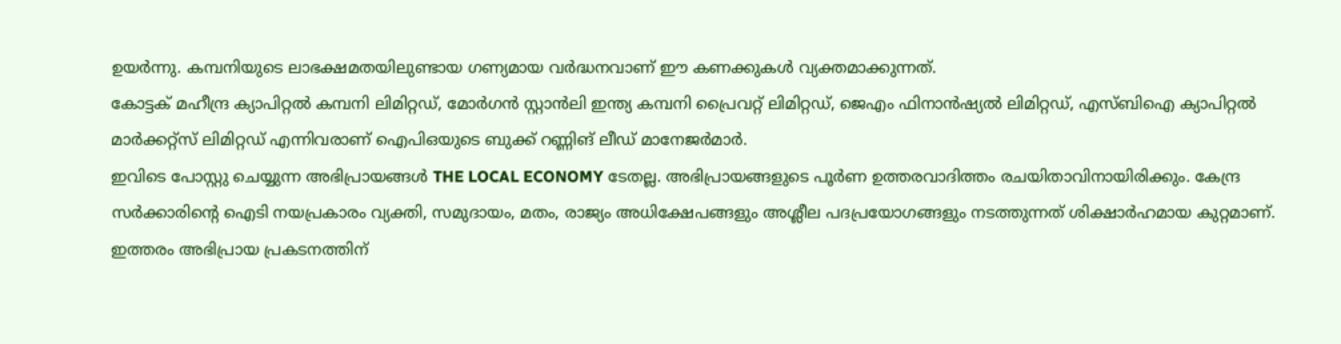ഉയർന്നു. കമ്പനിയുടെ ലാഭക്ഷമതയിലുണ്ടായ ഗണ്യമായ വർദ്ധനവാണ് ഈ കണക്കുകൾ വ്യക്തമാക്കുന്നത്.
കോട്ടക് മഹീന്ദ്ര ക്യാപിറ്റൽ കമ്പനി ലിമിറ്റഡ്, മോർഗൻ സ്റ്റാൻലി ഇന്ത്യ കമ്പനി പ്രൈവറ്റ് ലിമിറ്റഡ്, ജെഎം ഫിനാൻഷ്യൽ ലിമിറ്റഡ്, എസ്ബിഐ ക്യാപിറ്റൽ മാർക്കറ്റ്സ് ലിമിറ്റഡ് എന്നിവരാണ് ഐപിഒയുടെ ബുക്ക് റണ്ണിങ് ലീഡ് മാനേജർമാർ.
ഇവിടെ പോസ്റ്റു ചെയ്യുന്ന അഭിപ്രായങ്ങൾ THE LOCAL ECONOMY ടേതല്ല. അഭിപ്രായങ്ങളുടെ പൂർണ ഉത്തരവാദിത്തം രചയിതാവിനായിരിക്കും. കേന്ദ്ര സർക്കാരിന്റെ ഐടി നയപ്രകാരം വ്യക്തി, സമുദായം, മതം, രാജ്യം അധിക്ഷേപങ്ങളും അശ്ലീല പദപ്രയോഗങ്ങളും നടത്തുന്നത് ശിക്ഷാർഹമായ കുറ്റമാണ്. ഇത്തരം അഭിപ്രായ പ്രകടനത്തിന്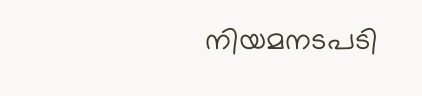നിയമനടപടി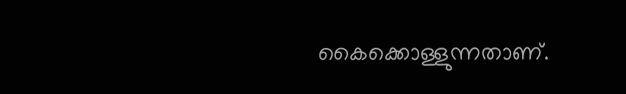കൈക്കൊള്ളുന്നതാണ്.